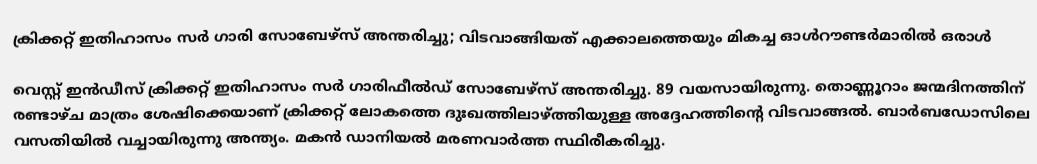ക്രിക്കറ്റ് ഇതിഹാസം സർ ഗാരി സോബേഴ്സ് അന്തരിച്ചു; വിടവാങ്ങിയത് എക്കാലത്തെയും മികച്ച ഓൾറൗണ്ടർമാരിൽ ഒരാൾ

വെസ്റ്റ് ഇൻഡീസ് ക്രിക്കറ്റ് ഇതിഹാസം സർ ഗാരിഫീൽഡ് സോബേഴ്സ് അന്തരിച്ചു. 89 വയസായിരുന്നു. തൊണ്ണൂറാം ജന്മദിനത്തിന് രണ്ടാഴ്ച മാത്രം ശേഷിക്കെയാണ് ക്രിക്കറ്റ് ലോകത്തെ ദുഃഖത്തിലാഴ്ത്തിയുള്ള അദ്ദേഹത്തിന്റെ വിടവാങ്ങൽ. ബാർബഡോസിലെ വസതിയിൽ വച്ചായിരുന്നു അന്ത്യം. മകൻ ഡാനിയൽ മരണവാർത്ത സ്ഥിരീകരിച്ചു.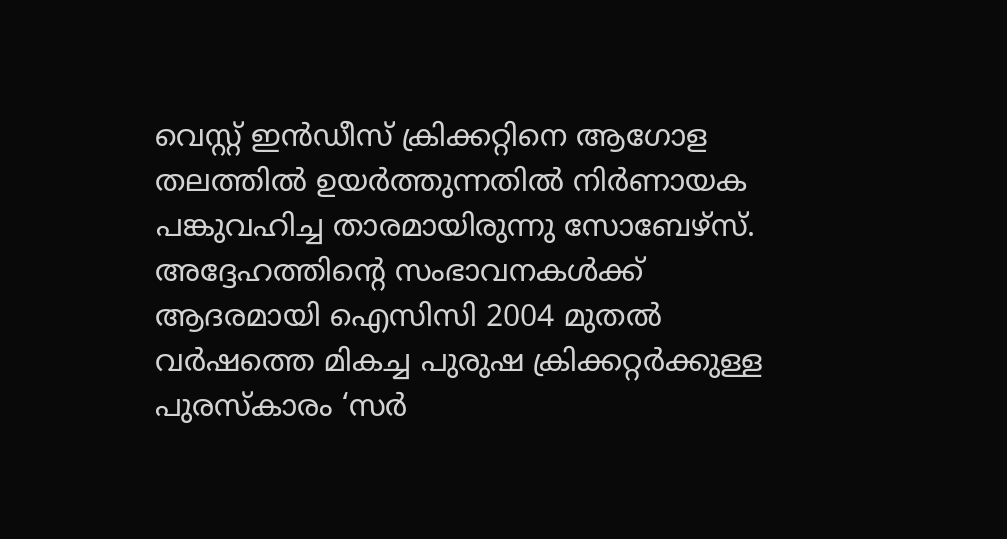വെസ്റ്റ് ഇൻഡീസ് ക്രിക്കറ്റിനെ ആഗോള തലത്തിൽ ഉയർത്തുന്നതിൽ നിർണായക പങ്കുവഹിച്ച താരമായിരുന്നു സോബേഴ്സ്. അദ്ദേഹത്തിന്റെ സംഭാവനകൾക്ക് ആദരമായി ഐസിസി 2004 മുതൽ വർഷത്തെ മികച്ച പുരുഷ ക്രിക്കറ്റർക്കുള്ള പുരസ്കാരം ‘സർ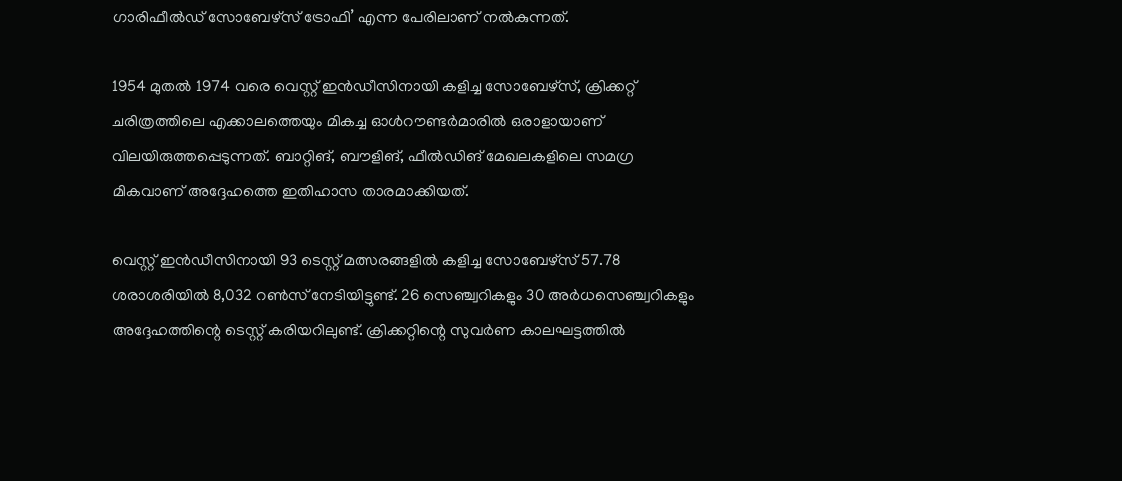ഗാരിഫീൽഡ് സോബേഴ്സ് ട്രോഫി’ എന്ന പേരിലാണ് നൽകുന്നത്.

1954 മുതൽ 1974 വരെ വെസ്റ്റ് ഇൻഡീസിനായി കളിച്ച സോബേഴ്സ്, ക്രിക്കറ്റ് ചരിത്രത്തിലെ എക്കാലത്തെയും മികച്ച ഓൾറൗണ്ടർമാരിൽ ഒരാളായാണ് വിലയിരുത്തപ്പെടുന്നത്. ബാറ്റിങ്, ബൗളിങ്, ഫീൽഡിങ് മേഖലകളിലെ സമഗ്ര മികവാണ് അദ്ദേഹത്തെ ഇതിഹാസ താരമാക്കിയത്.

വെസ്റ്റ് ഇൻഡീസിനായി 93 ടെസ്റ്റ് മത്സരങ്ങളിൽ കളിച്ച സോബേഴ്സ് 57.78 ശരാശരിയിൽ 8,032 റൺസ് നേടിയിട്ടുണ്ട്. 26 സെഞ്ച്വറികളും 30 അർധസെഞ്ച്വറികളും അദ്ദേഹത്തിന്റെ ടെസ്റ്റ് കരിയറിലുണ്ട്. ക്രിക്കറ്റിന്റെ സുവർണ കാലഘട്ടത്തിൽ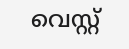വെസ്റ്റ്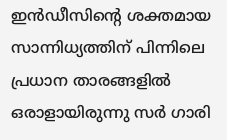ഇൻഡീസിന്റെ ശക്തമായ സാന്നിധ്യത്തിന് പിന്നിലെ പ്രധാന താരങ്ങളിൽ ഒരാളായിരുന്നു സർ ഗാരി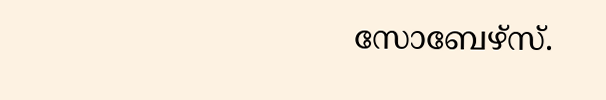സോബേഴ്സ്.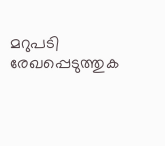മറുപടി രേഖപ്പെടുത്തുക